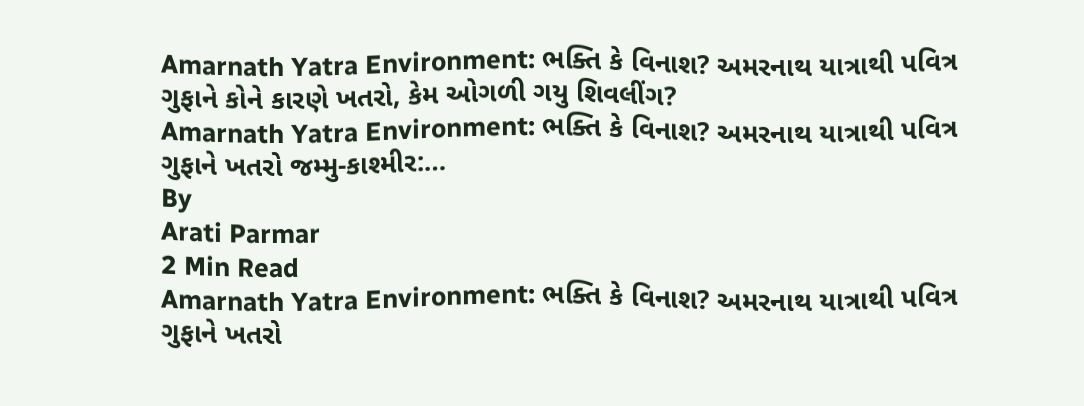Amarnath Yatra Environment: ભક્તિ કે વિનાશ? અમરનાથ યાત્રાથી પવિત્ર ગુફાને કોને કારણે ખતરો, કેમ ઓગળી ગયુ શિવલીંગ?
Amarnath Yatra Environment: ભક્તિ કે વિનાશ? અમરનાથ યાત્રાથી પવિત્ર ગુફાને ખતરો જમ્મુ-કાશ્મીર:…
By
Arati Parmar
2 Min Read
Amarnath Yatra Environment: ભક્તિ કે વિનાશ? અમરનાથ યાત્રાથી પવિત્ર ગુફાને ખતરો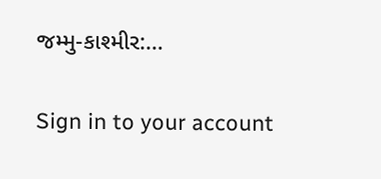જમ્મુ-કાશ્મીર:…

Sign in to your account